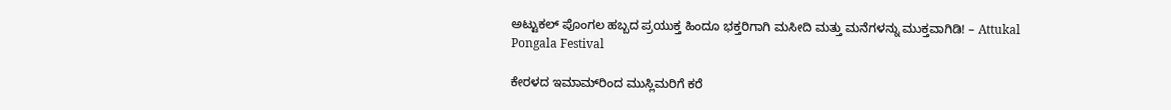ಅಟ್ಟುಕಲ್ ಪೊಂಗಲ ಹಬ್ಬದ ಪ್ರಯುಕ್ತ ಹಿಂದೂ ಭಕ್ತರಿಗಾಗಿ ಮಸೀದಿ ಮತ್ತು ಮನೆಗಳನ್ನು ಮುಕ್ತವಾಗಿಡಿ! – Attukal Pongala Festival

ಕೇರಳದ ಇಮಾಮ್‌ರಿಂದ ಮುಸ್ಲಿಮರಿಗೆ ಕರೆ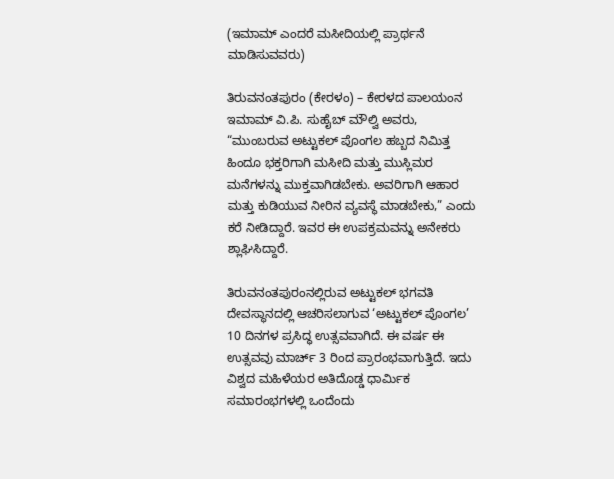(ಇಮಾಮ್ ಎಂದರೆ ಮಸೀದಿಯಲ್ಲಿ ಪ್ರಾರ್ಥನೆ ಮಾಡಿಸುವವರು)

ತಿರುವನಂತಪುರಂ (ಕೇರಳಂ) – ಕೇರಳದ ಪಾಲಯಂನ ಇಮಾಮ್ ವಿ.ಪಿ. ಸುಹೈಬ್ ಮೌಲ್ವಿ ಅವರು, “ಮುಂಬರುವ ಅಟ್ಟುಕಲ್ ಪೊಂಗಲ ಹಬ್ಬದ ನಿಮಿತ್ತ ಹಿಂದೂ ಭಕ್ತರಿಗಾಗಿ ಮಸೀದಿ ಮತ್ತು ಮುಸ್ಲಿಮರ ಮನೆಗಳನ್ನು ಮುಕ್ತವಾಗಿಡಬೇಕು. ಅವರಿಗಾಗಿ ಆಹಾರ ಮತ್ತು ಕುಡಿಯುವ ನೀರಿನ ವ್ಯವಸ್ಥೆ ಮಾಡಬೇಕು,” ಎಂದು ಕರೆ ನೀಡಿದ್ದಾರೆ. ಇವರ ಈ ಉಪಕ್ರಮವನ್ನು ಅನೇಕರು ಶ್ಲಾಘಿಸಿದ್ದಾರೆ.

ತಿರುವನಂತಪುರಂನಲ್ಲಿರುವ ಅಟ್ಟುಕಲ್ ಭಗವತಿ ದೇವಸ್ಥಾನದಲ್ಲಿ ಆಚರಿಸಲಾಗುವ ‘ಅಟ್ಟುಕಲ್ ಪೊಂಗಲ’ 10 ದಿನಗಳ ಪ್ರಸಿದ್ಧ ಉತ್ಸವವಾಗಿದೆ. ಈ ವರ್ಷ ಈ ಉತ್ಸವವು ಮಾರ್ಚ್ 3 ರಿಂದ ಪ್ರಾರಂಭವಾಗುತ್ತಿದೆ. ಇದು ವಿಶ್ವದ ಮಹಿಳೆಯರ ಅತಿದೊಡ್ಡ ಧಾರ್ಮಿಕ ಸಮಾರಂಭಗಳಲ್ಲಿ ಒಂದೆಂದು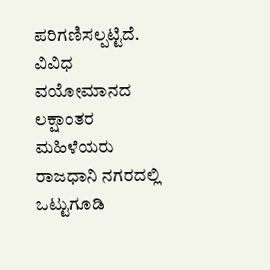ಪರಿಗಣಿಸಲ್ಪಟ್ಟಿದೆ. ವಿವಿಧ ವಯೋಮಾನದ ಲಕ್ಷಾಂತರ ಮಹಿಳೆಯರು ರಾಜಧಾನಿ ನಗರದಲ್ಲಿ ಒಟ್ಟುಗೂಡಿ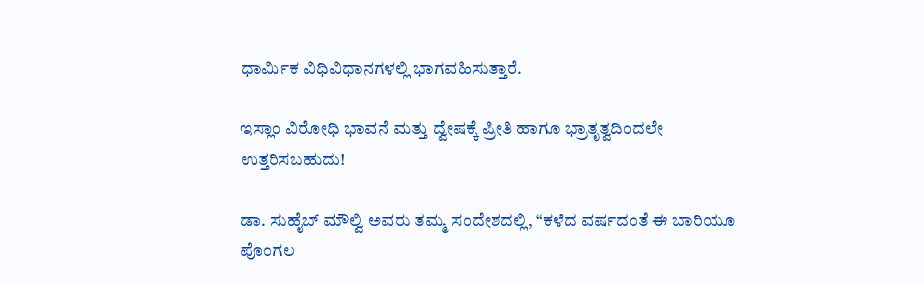ಧಾರ್ಮಿಕ ವಿಧಿವಿಧಾನಗಳಲ್ಲಿ ಭಾಗವಹಿಸುತ್ತಾರೆ.

ಇಸ್ಲಾಂ ವಿರೋಧಿ ಭಾವನೆ ಮತ್ತು ದ್ವೇಷಕ್ಕೆ ಪ್ರೀತಿ ಹಾಗೂ ಭ್ರಾತೃತ್ವದಿಂದಲೇ ಉತ್ತರಿಸಬಹುದು!

ಡಾ. ಸುಹೈಬ್ ಮೌಲ್ವಿ ಅವರು ತಮ್ಮ ಸಂದೇಶದಲ್ಲಿ, “ಕಳೆದ ವರ್ಷದಂತೆ ಈ ಬಾರಿಯೂ ಪೊಂಗಲ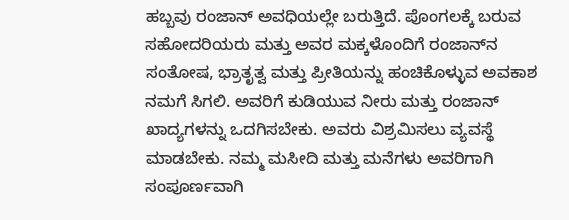ಹಬ್ಬವು ರಂಜಾನ್ ಅವಧಿಯಲ್ಲೇ ಬರುತ್ತಿದೆ. ಪೊಂಗಲಕ್ಕೆ ಬರುವ ಸಹೋದರಿಯರು ಮತ್ತು ಅವರ ಮಕ್ಕಳೊಂದಿಗೆ ರಂಜಾನ್‌ನ ಸಂತೋಷ, ಭ್ರಾತೃತ್ವ ಮತ್ತು ಪ್ರೀತಿಯನ್ನು ಹಂಚಿಕೊಳ್ಳುವ ಅವಕಾಶ ನಮಗೆ ಸಿಗಲಿ. ಅವರಿಗೆ ಕುಡಿಯುವ ನೀರು ಮತ್ತು ರಂಜಾನ್ ಖಾದ್ಯಗಳನ್ನು ಒದಗಿಸಬೇಕು. ಅವರು ವಿಶ್ರಮಿಸಲು ವ್ಯವಸ್ಥೆ ಮಾಡಬೇಕು. ನಮ್ಮ ಮಸೀದಿ ಮತ್ತು ಮನೆಗಳು ಅವರಿಗಾಗಿ ಸಂಪೂರ್ಣವಾಗಿ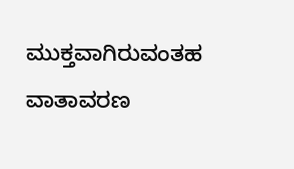ಮುಕ್ತವಾಗಿರುವಂತಹ ವಾತಾವರಣ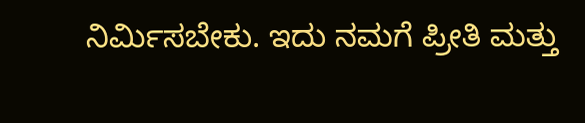ನಿರ್ಮಿಸಬೇಕು. ಇದು ನಮಗೆ ಪ್ರೀತಿ ಮತ್ತು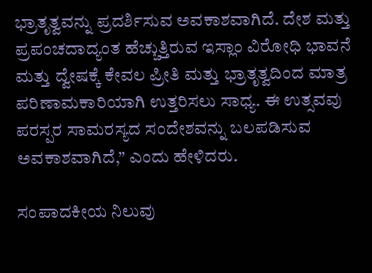ಭ್ರಾತೃತ್ವವನ್ನು ಪ್ರದರ್ಶಿಸುವ ಅವಕಾಶವಾಗಿದೆ. ದೇಶ ಮತ್ತು ಪ್ರಪಂಚದಾದ್ಯಂತ ಹೆಚ್ಚುತ್ತಿರುವ ಇಸ್ಲಾಂ ವಿರೋಧಿ ಭಾವನೆ ಮತ್ತು ದ್ವೇಷಕ್ಕೆ ಕೇವಲ ಪ್ರೀತಿ ಮತ್ತು ಭ್ರಾತೃತ್ವದಿಂದ ಮಾತ್ರ ಪರಿಣಾಮಕಾರಿಯಾಗಿ ಉತ್ತರಿಸಲು ಸಾಧ್ಯ. ಈ ಉತ್ಸವವು ಪರಸ್ಪರ ಸಾಮರಸ್ಯದ ಸಂದೇಶವನ್ನು ಬಲಪಡಿಸುವ ಅವಕಾಶವಾಗಿದೆ,” ಎಂದು ಹೇಳಿದರು.

ಸಂಪಾದಕೀಯ ನಿಲುವು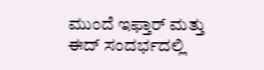ಮುಂದೆ ಇಫ್ತಾರ್ ಮತ್ತು ಈದ್ ಸಂದರ್ಭದಲ್ಲಿ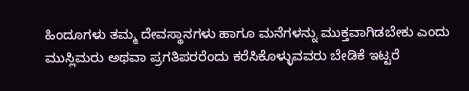ಹಿಂದೂಗಳು ತಮ್ಮ ದೇವಸ್ಥಾನಗಳು ಹಾಗೂ ಮನೆಗಳನ್ನು ಮುಕ್ತವಾಗಿಡಬೇಕು ಎಂದು ಮುಸ್ಲಿಮರು ಅಥವಾ ಪ್ರಗತಿಪರರೆಂದು ಕರೆಸಿಕೊಳ್ಳುವವರು ಬೇಡಿಕೆ ಇಟ್ಟರೆ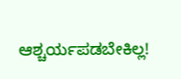ಆಶ್ಚರ್ಯಪಡಬೇಕಿಲ್ಲ!